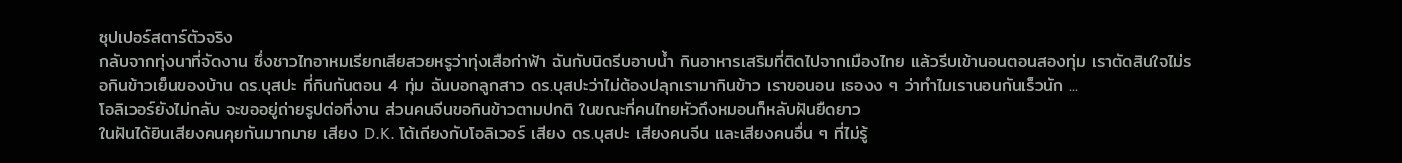ซุปเปอร์สตาร์ตัวจริง
กลับจากทุ่งนาที่จัดงาน ซึ่งชาวไทอาหมเรียกเสียสวยหรูว่าทุ่งเสือก่าฟ้า ฉันกับนิดรีบอาบน้ำ กินอาหารเสริมที่ติดไปจากเมืองไทย แล้วรีบเข้านอนตอนสองทุ่ม เราตัดสินใจไม่รอกินข้าวเย็นของบ้าน ดร.บุสปะ ที่กินกันตอน 4 ทุ่ม ฉันบอกลูกสาว ดร.บุสปะว่าไม่ต้องปลุกเรามากินข้าว เราขอนอน เธองง ๆ ว่าทำไมเรานอนกันเร็วนัก ...
โอลิเวอร์ยังไม่กลับ จะขออยู่ถ่ายรูปต่อที่งาน ส่วนคนจีนขอกินข้าวตามปกติ ในขณะที่คนไทยหัวถึงหมอนก็หลับฝันยืดยาว
ในฝันได้ยินเสียงคนคุยกันมากมาย เสียง D.K. โต้เถียงกับโอลิเวอร์ เสียง ดร.บุสปะ เสียงคนจีน และเสียงคนอื่น ๆ ที่ไม่รู้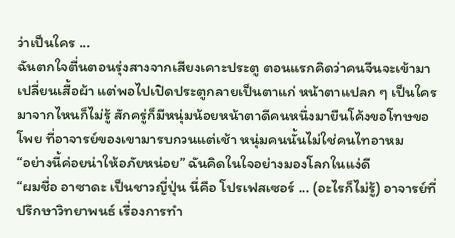ว่าเป็นใคร ...
ฉันตกใจตื่นตอนรุ่งสางจากเสียงเคาะประตู ตอนแรกคิดว่าคนจีนจะเข้ามาเปลี่ยนเสื้อผ้า แต่พอไปเปิดประตูกลายเป็นตาแก่ หน้าตาแปลก ๆ เป็นใครมาจากไหนก็ไม่รู้ สักครู่ก็มีหนุ่มน้อยหน้าตาดีคนหนึ่งมายืนโค้งขอโทษขอโพย ที่อาจารย์ของเขามารบกวนแต่เช้า หนุ่มคนนั้นไม่ใช่คนไทอาหม
“อย่างนี้ค่อยน่าให้อภัยหน่อย” ฉันคิดในใจอย่างมองโลกในแง่ดี
“ผมชื่อ อาซาดะ เป็นชาวญี่ปุ่น นี่คือ โปรเฟสเซอร์ ... (อะไรก็ไม่รู้) อาจารย์ที่ปรึกษาวิทยาพนธ์ เรื่องการทำ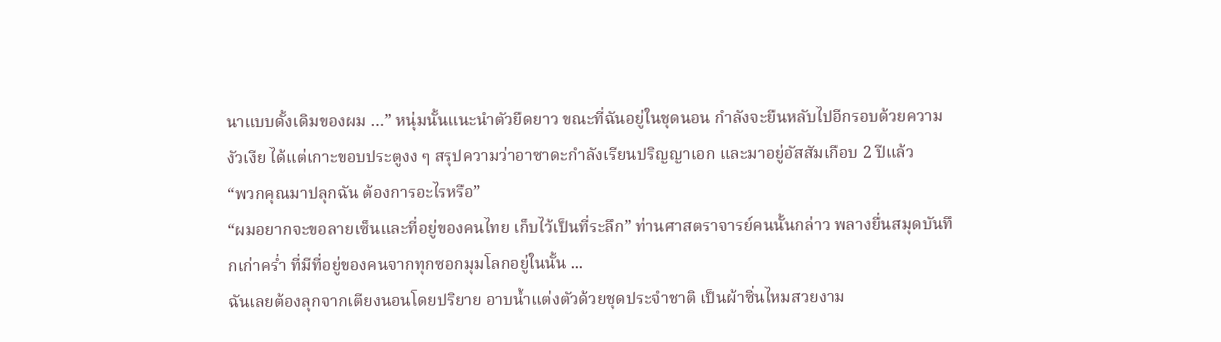นาแบบดั้งเดิมของผม …” หนุ่มนั้นแนะนำตัวยืดยาว ขณะที่ฉันอยู่ในชุดนอน กำลังจะยืนหลับไปอีกรอบด้วยความงัวเงีย ได้แต่เกาะขอบประตูงง ๆ สรุปความว่าอาซาดะกำลังเรียนปริญญาเอก และมาอยู่อัสสัมเกือบ 2 ปีแล้ว
“พวกคุณมาปลุกฉัน ต้องการอะไรหรือ”
“ผมอยากจะขอลายเซ็นและที่อยู่ของคนไทย เก็บไว้เป็นที่ระลึก” ท่านศาสตราจารย์คนนั้นกล่าว พลางยื่นสมุดบันทึกเก่าคร่ำ ที่มีที่อยู่ของคนจากทุกซอกมุมโลกอยู่ในนั้น ...
ฉันเลยต้องลุกจากเตียงนอนโดยปริยาย อาบน้ำแต่งตัวด้วยชุดประจำชาติ เป็นผ้าซิ่นไหมสวยงาม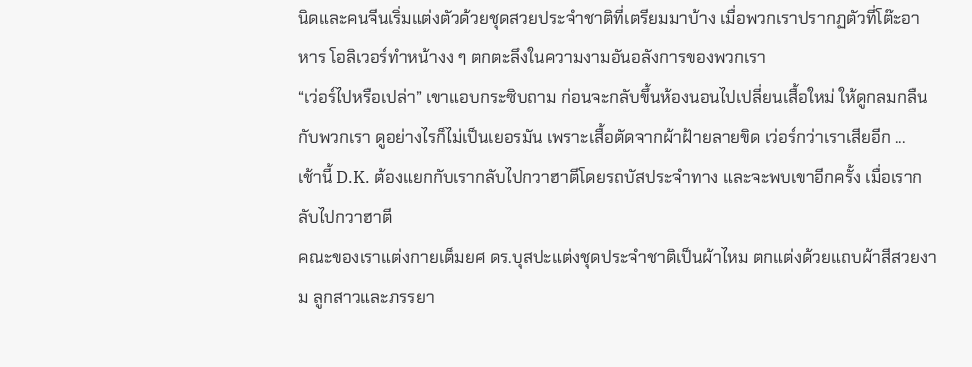นิดและคนจีนเริ่มแต่งตัวด้วยชุดสวยประจำชาติที่เตรียมมาบ้าง เมื่อพวกเราปรากฏตัวที่โต๊ะอาหาร โอลิเวอร์ทำหน้างง ๆ ตกตะลึงในความงามอันอลังการของพวกเรา
“เว่อร์ไปหรือเปล่า” เขาแอบกระซิบถาม ก่อนจะกลับขึ้นห้องนอนไปเปลี่ยนเสื้อใหม่ ให้ดูกลมกลืนกับพวกเรา ดูอย่างไรก็ไม่เป็นเยอรมัน เพราะเสื้อตัดจากผ้าฝ้ายลายขิด เว่อร์กว่าเราเสียอีก ...
เช้านี้ D.K. ต้องแยกกับเรากลับไปกวาฮาตีโดยรถบัสประจำทาง และจะพบเขาอีกครั้ง เมื่อเรากลับไปกวาฮาตี
คณะของเราแต่งกายเต็มยศ ดร.บุสปะแต่งชุดประจำชาติเป็นผ้าไหม ตกแต่งด้วยแถบผ้าสีสวยงาม ลูกสาวและภรรยา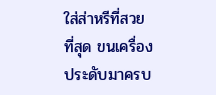ใส่ส่าหรีที่สวยที่สุด ขนเครื่องประดับมาครบ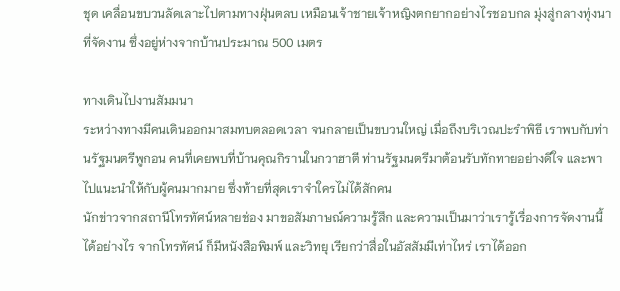ชุด เคลื่อนขบวนลัดเลาะไปตามทางฝุ่นตลบ เหมือนเจ้าชายเจ้าหญิงตกยากอย่างไรชอบกล มุ่งสู่กลางทุ่งนาที่จัดงาน ซึ่งอยู่ห่างจากบ้านประมาณ 500 เมตร

ทางเดินไปงานสัมมนา
ระหว่างทางมีคนเดินออกมาสมทบตลอดเวลา จนกลายเป็นขบวนใหญ่ เมื่อถึงบริเวณปะรำพิธี เราพบกับท่านรัฐมนตรีพูกอน คนที่เคยพบที่บ้านคุณกิรานในกวาฮาตี ท่านรัฐมนตรีมาต้อนรับทักทายอย่างดีใจ และพาไปแนะนำให้กับผู้คนมากมาย ซึ่งท้ายที่สุดเราจำใครไม่ได้สักคน
นักข่าวจากสถานีโทรทัศน์หลายช่อง มาขอสัมภาษณ์ความรู้สึก และความเป็นมาว่าเรารู้เรื่องการจัดงานนี้ได้อย่างไร จากโทรทัศน์ ก็มีหนังสือพิมพ์ และวิทยุ เรียกว่าสื่อในอัสสัมมีเท่าไหร่ เราได้ออก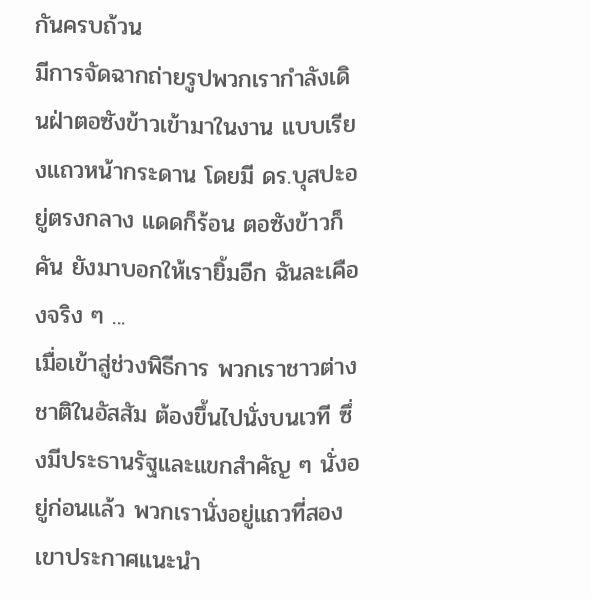กันครบถ้วน
มีการจัดฉากถ่ายรูปพวกเรากำลังเดินฝ่าตอซังข้าวเข้ามาในงาน แบบเรียงแถวหน้ากระดาน โดยมี ดร.บุสปะอยู่ตรงกลาง แดดก็ร้อน ตอซังข้าวก็คัน ยังมาบอกให้เรายิ้มอีก ฉันละเคืองจริง ๆ ...
เมื่อเข้าสู่ช่วงพิธีการ พวกเราชาวต่างชาติในอัสสัม ต้องขึ้นไปนั่งบนเวที ซึ่งมีประธานรัฐและแขกสำคัญ ๆ นั่งอยู่ก่อนแล้ว พวกเรานั่งอยู่แถวที่สอง เขาประกาศแนะนำ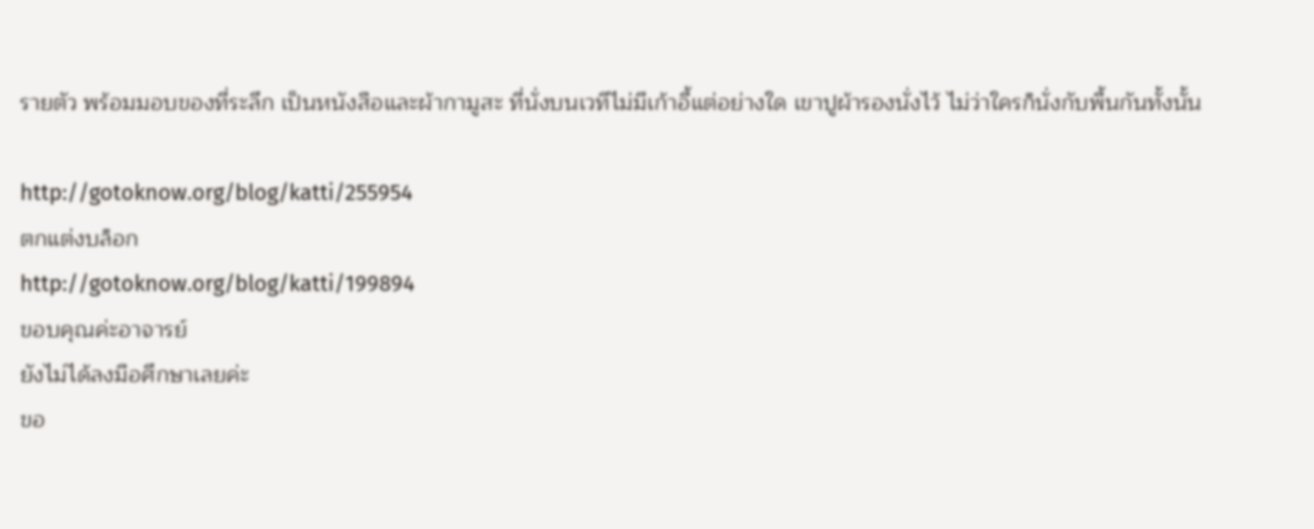รายตัว พร้อมมอบของที่ระลึก เป็นหนังสือและผ้ากามูสะ ที่นั่งบนเวทีไม่มีเก้าอี้แต่อย่างใด เขาปูผ้ารองนั่งไว้ ไม่ว่าใครก็นั่งกับพื้นกันทั้งนั้น

http://gotoknow.org/blog/katti/255954
ตกแต่งบล็อก
http://gotoknow.org/blog/katti/199894
ขอบคุณค่ะอาจารย์
ยังไม่ได้ลงมือศึกษาเลยค่ะ
ขอ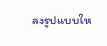ลงรูปแบบให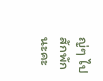ญ่ๆ ไปสักพักนะคะ